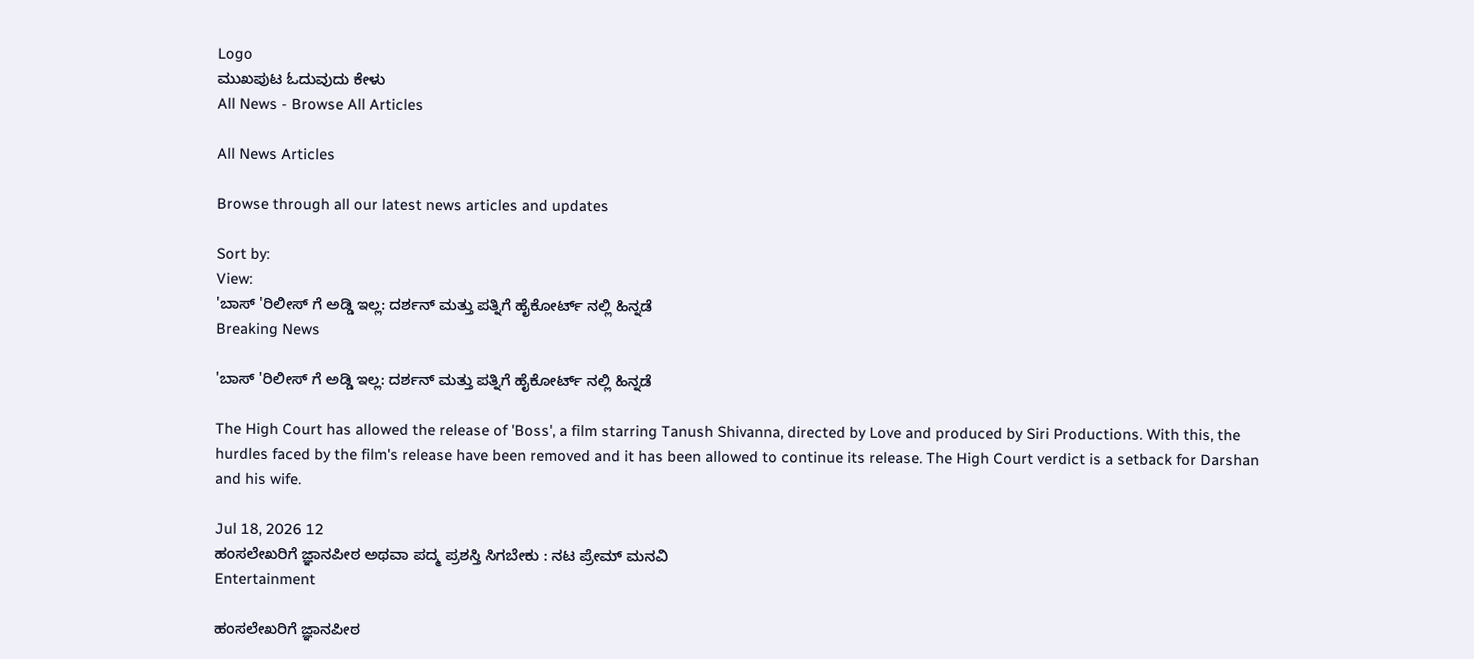Logo
ಮುಖಪುಟ ಓದುವುದು ಕೇಳು
All News - Browse All Articles

All News Articles

Browse through all our latest news articles and updates

Sort by:
View:
'ಬಾಸ್ 'ರಿಲೀಸ್ ಗೆ ಅಡ್ಡಿ ಇಲ್ಲ: ದರ್ಶನ್ ಮತ್ತು ಪತ್ನಿಗೆ ಹೈಕೋರ್ಟ್ ನಲ್ಲಿ ಹಿನ್ನಡೆ
Breaking News

'ಬಾಸ್ 'ರಿಲೀಸ್ ಗೆ ಅಡ್ಡಿ ಇಲ್ಲ: ದರ್ಶನ್ ಮತ್ತು ಪತ್ನಿಗೆ ಹೈಕೋರ್ಟ್ ನಲ್ಲಿ ಹಿನ್ನಡೆ

The High Court has allowed the release of 'Boss', a film starring Tanush Shivanna, directed by Love and produced by Siri Productions. With this, the hurdles faced by the film's release have been removed and it has been allowed to continue its release. The High Court verdict is a setback for Darshan and his wife.

Jul 18, 2026 12
ಹಂಸಲೇಖರಿಗೆ ಜ್ಞಾನಪೀಠ ಅಥವಾ ಪದ್ಮ ಪ್ರಶಸ್ತಿ ಸಿಗಬೇಕು : ನಟ ಪ್ರೇಮ್ ಮನವಿ
Entertainment

ಹಂಸಲೇಖರಿಗೆ ಜ್ಞಾನಪೀಠ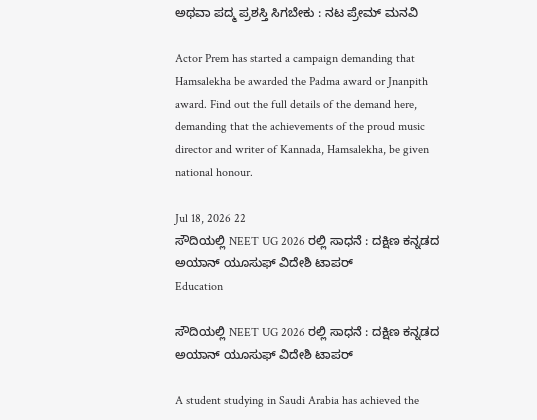ಅಥವಾ ಪದ್ಮ ಪ್ರಶಸ್ತಿ ಸಿಗಬೇಕು : ನಟ ಪ್ರೇಮ್ ಮನವಿ

Actor Prem has started a campaign demanding that Hamsalekha be awarded the Padma award or Jnanpith award. Find out the full details of the demand here, demanding that the achievements of the proud music director and writer of Kannada, Hamsalekha, be given national honour.

Jul 18, 2026 22
ಸೌದಿಯಲ್ಲಿ NEET UG 2026 ರಲ್ಲಿ ಸಾಧನೆ : ದಕ್ಷಿಣ ಕನ್ನಡದ ಅಯಾನ್ ಯೂಸುಫ್ ವಿದೇಶಿ ಟಾಪರ್
Education

ಸೌದಿಯಲ್ಲಿ NEET UG 2026 ರಲ್ಲಿ ಸಾಧನೆ : ದಕ್ಷಿಣ ಕನ್ನಡದ ಅಯಾನ್ ಯೂಸುಫ್ ವಿದೇಶಿ ಟಾಪರ್

A student studying in Saudi Arabia has achieved the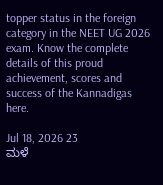topper status in the foreign category in the NEET UG 2026 exam. Know the complete details of this proud achievement, scores and success of the Kannadigas here.

Jul 18, 2026 23
ಮಳೆ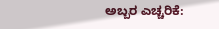ಅಬ್ಬರ ಎಚ್ಚರಿಕೆ: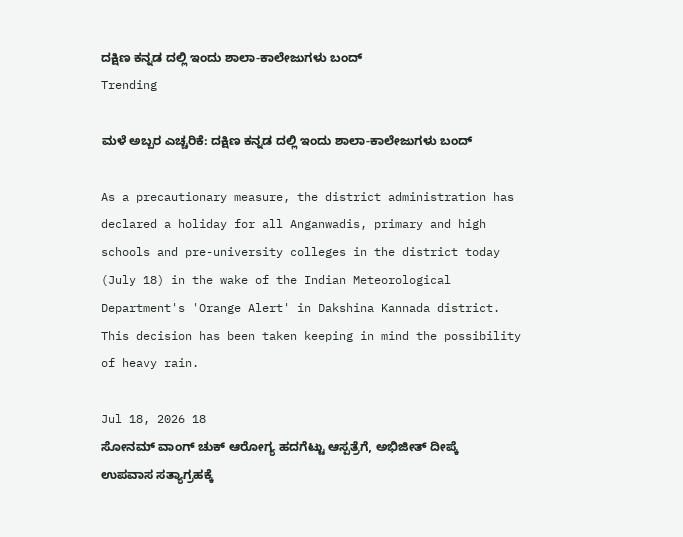ದಕ್ಷಿಣ ಕನ್ನಡ ದಲ್ಲಿ ಇಂದು ಶಾಲಾ-ಕಾಲೇಜುಗಳು ಬಂದ್
Trending

ಮಳೆ ಅಬ್ಬರ ಎಚ್ಚರಿಕೆ: ದಕ್ಷಿಣ ಕನ್ನಡ ದಲ್ಲಿ ಇಂದು ಶಾಲಾ-ಕಾಲೇಜುಗಳು ಬಂದ್

As a precautionary measure, the district administration has declared a holiday for all Anganwadis, primary and high schools and pre-university colleges in the district today (July 18) in the wake of the Indian Meteorological Department's 'Orange Alert' in Dakshina Kannada district. This decision has been taken keeping in mind the possibility of heavy rain.

Jul 18, 2026 18
ಸೋನಮ್ ವಾಂಗ್ ಚುಕ್ ಆರೋಗ್ಯ ಹದಗೆಟ್ಟು ಆಸ್ಪತ್ರೆಗೆ, ಅಭಿಜೀತ್ ದೀಪ್ಕೆ ಉಪವಾಸ ಸತ್ಯಾಗ್ರಹಕ್ಕೆ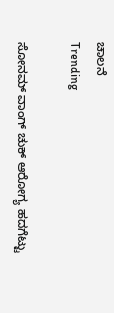ಚಾಲನೆ
Trending

ಸೋನಮ್ ವಾಂಗ್ ಚುಕ್ ಆರೋಗ್ಯ ಹದಗೆಟ್ಟು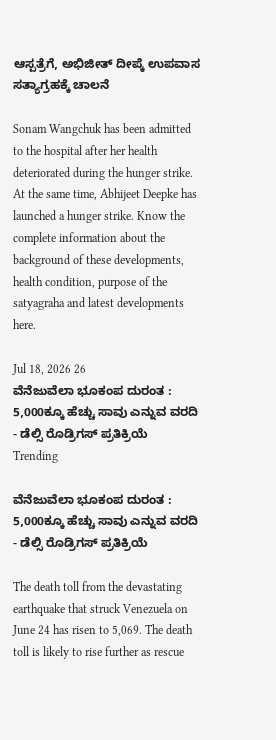ಆಸ್ಪತ್ರೆಗೆ, ಅಭಿಜೀತ್ ದೀಪ್ಕೆ ಉಪವಾಸ ಸತ್ಯಾಗ್ರಹಕ್ಕೆ ಚಾಲನೆ

Sonam Wangchuk has been admitted to the hospital after her health deteriorated during the hunger strike. At the same time, Abhijeet Deepke has launched a hunger strike. Know the complete information about the background of these developments, health condition, purpose of the satyagraha and latest developments here.

Jul 18, 2026 26
ವೆನೆಜುವೆಲಾ ಭೂಕಂಪ ದುರಂತ : 5,000ಕ್ಕೂ ಹೆಚ್ಚು ಸಾವು ಎನ್ನುವ ವರದಿ - ಡೆಲ್ಸಿ ರೊಡ್ರಿಗಸ್ ಪ್ರತಿಕ್ರಿಯೆ
Trending

ವೆನೆಜುವೆಲಾ ಭೂಕಂಪ ದುರಂತ : 5,000ಕ್ಕೂ ಹೆಚ್ಚು ಸಾವು ಎನ್ನುವ ವರದಿ - ಡೆಲ್ಸಿ ರೊಡ್ರಿಗಸ್ ಪ್ರತಿಕ್ರಿಯೆ

The death toll from the devastating earthquake that struck Venezuela on June 24 has risen to 5,069. The death toll is likely to rise further as rescue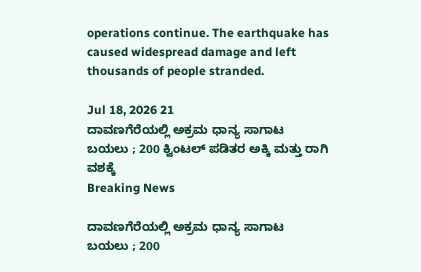operations continue. The earthquake has caused widespread damage and left thousands of people stranded.

Jul 18, 2026 21
ದಾವಣಗೆರೆಯಲ್ಲಿ ಅಕ್ರಮ ಧಾನ್ಯ ಸಾಗಾಟ ಬಯಲು ; 200 ಕ್ವಿಂಟಲ್ ಪಡಿತರ ಅಕ್ಕಿ ಮತ್ತು ರಾಗಿ ವಶಕ್ಕೆ
Breaking News

ದಾವಣಗೆರೆಯಲ್ಲಿ ಅಕ್ರಮ ಧಾನ್ಯ ಸಾಗಾಟ ಬಯಲು ; 200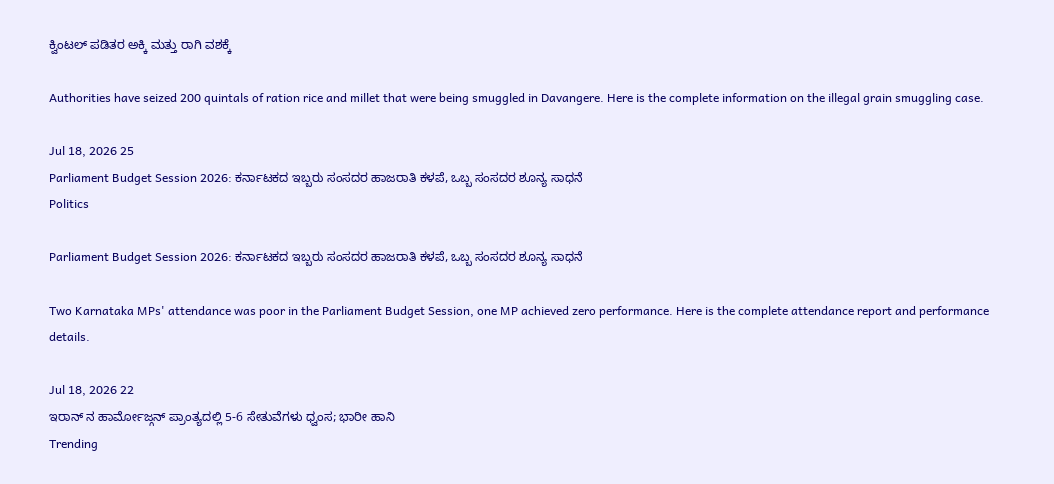ಕ್ವಿಂಟಲ್ ಪಡಿತರ ಅಕ್ಕಿ ಮತ್ತು ರಾಗಿ ವಶಕ್ಕೆ

Authorities have seized 200 quintals of ration rice and millet that were being smuggled in Davangere. Here is the complete information on the illegal grain smuggling case.

Jul 18, 2026 25
Parliament Budget Session 2026: ಕರ್ನಾಟಕದ ಇಬ್ಬರು ಸಂಸದರ ಹಾಜರಾತಿ ಕಳಪೆ, ಒಬ್ಬ ಸಂಸದರ ಶೂನ್ಯ ಸಾಧನೆ
Politics

Parliament Budget Session 2026: ಕರ್ನಾಟಕದ ಇಬ್ಬರು ಸಂಸದರ ಹಾಜರಾತಿ ಕಳಪೆ, ಒಬ್ಬ ಸಂಸದರ ಶೂನ್ಯ ಸಾಧನೆ

Two Karnataka MPs' attendance was poor in the Parliament Budget Session, one MP achieved zero performance. Here is the complete attendance report and performance details.

Jul 18, 2026 22
ಇರಾನ್ ನ ಹಾರ್ಮೋಜ್ಗನ್ ಪ್ರಾಂತ್ಯದಲ್ಲಿ 5-6 ಸೇತುವೆಗಳು ಧ್ವಂಸ; ಭಾರೀ ಹಾನಿ
Trending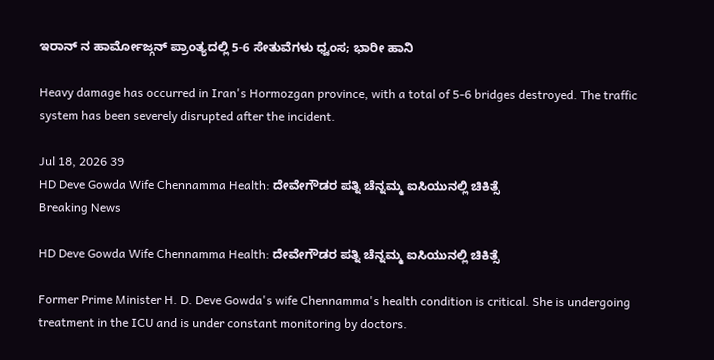ಇರಾನ್ ನ ಹಾರ್ಮೋಜ್ಗನ್ ಪ್ರಾಂತ್ಯದಲ್ಲಿ 5-6 ಸೇತುವೆಗಳು ಧ್ವಂಸ; ಭಾರೀ ಹಾನಿ

Heavy damage has occurred in Iran's Hormozgan province, with a total of 5-6 bridges destroyed. The traffic system has been severely disrupted after the incident.

Jul 18, 2026 39
HD Deve Gowda Wife Chennamma Health: ದೇವೇಗೌಡರ ಪತ್ನಿ ಚೆನ್ನಮ್ಮ ಐಸಿಯುನಲ್ಲಿ ಚಿಕಿತ್ಸೆ
Breaking News

HD Deve Gowda Wife Chennamma Health: ದೇವೇಗೌಡರ ಪತ್ನಿ ಚೆನ್ನಮ್ಮ ಐಸಿಯುನಲ್ಲಿ ಚಿಕಿತ್ಸೆ

Former Prime Minister H. D. Deve Gowda's wife Chennamma's health condition is critical. She is undergoing treatment in the ICU and is under constant monitoring by doctors.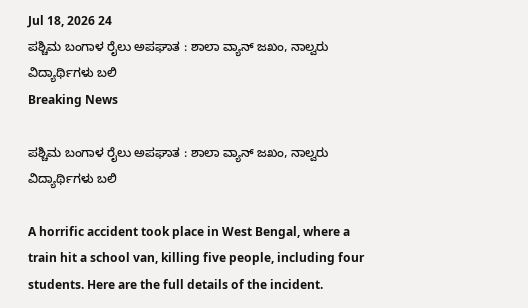Jul 18, 2026 24
ಪಶ್ಚಿಮ ಬಂಗಾಳ ರೈಲು ಅಪಘಾತ : ಶಾಲಾ ವ್ಯಾನ್ ಜಖಂ, ನಾಲ್ವರು ವಿದ್ಯಾರ್ಥಿಗಳು ಬಲಿ
Breaking News

ಪಶ್ಚಿಮ ಬಂಗಾಳ ರೈಲು ಅಪಘಾತ : ಶಾಲಾ ವ್ಯಾನ್ ಜಖಂ, ನಾಲ್ವರು ವಿದ್ಯಾರ್ಥಿಗಳು ಬಲಿ

A horrific accident took place in West Bengal, where a train hit a school van, killing five people, including four students. Here are the full details of the incident.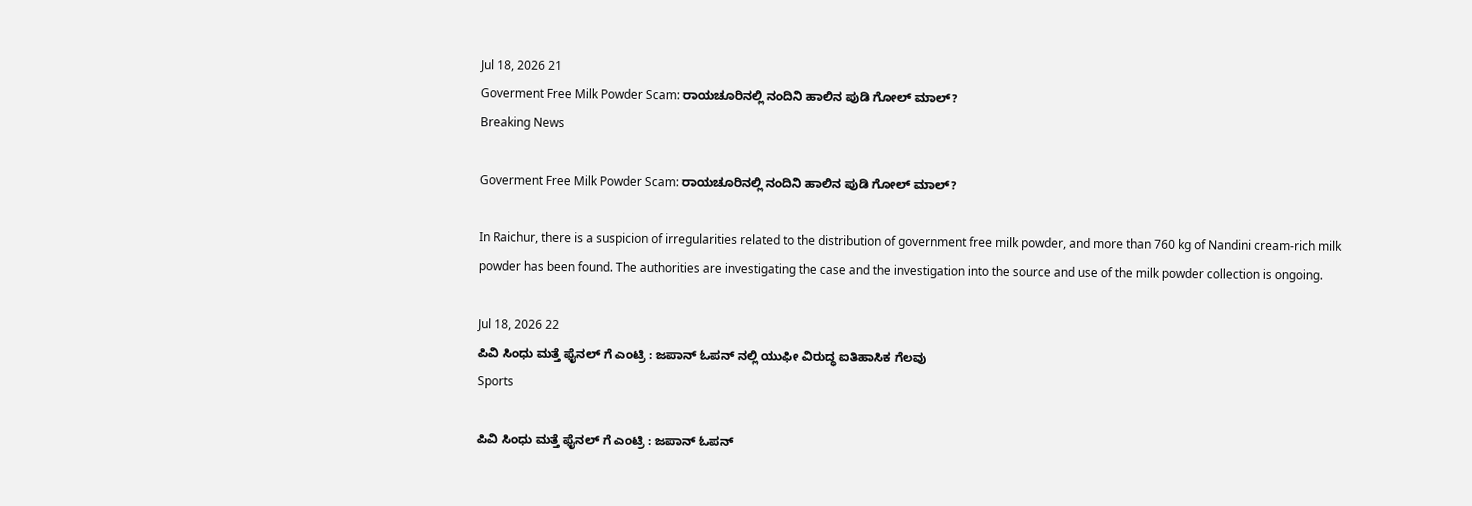Jul 18, 2026 21
Goverment Free Milk Powder Scam: ರಾಯಚೂರಿನಲ್ಲಿ ನಂದಿನಿ ಹಾಲಿನ ಪುಡಿ ಗೋಲ್ ಮಾಲ್?
Breaking News

Goverment Free Milk Powder Scam: ರಾಯಚೂರಿನಲ್ಲಿ ನಂದಿನಿ ಹಾಲಿನ ಪುಡಿ ಗೋಲ್ ಮಾಲ್?

In Raichur, there is a suspicion of irregularities related to the distribution of government free milk powder, and more than 760 kg of Nandini cream-rich milk powder has been found. The authorities are investigating the case and the investigation into the source and use of the milk powder collection is ongoing.

Jul 18, 2026 22
ಪಿವಿ ಸಿಂಧು ಮತ್ತೆ ಫೈನಲ್ ಗೆ ಎಂಟ್ರಿ : ಜಪಾನ್ ಓಪನ್ ನಲ್ಲಿ ಯುಫೀ ವಿರುದ್ಧ ಐತಿಹಾಸಿಕ ಗೆಲವು
Sports

ಪಿವಿ ಸಿಂಧು ಮತ್ತೆ ಫೈನಲ್ ಗೆ ಎಂಟ್ರಿ : ಜಪಾನ್ ಓಪನ್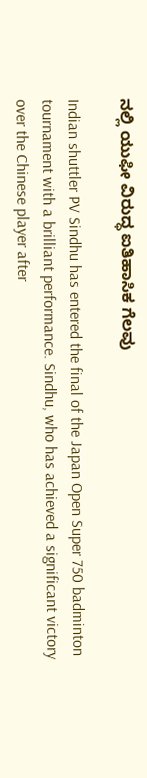ನಲ್ಲಿ ಯುಫೀ ವಿರುದ್ಧ ಐತಿಹಾಸಿಕ ಗೆಲವು

Indian shuttler PV Sindhu has entered the final of the Japan Open Super 750 badminton tournament with a brilliant performance. Sindhu, who has achieved a significant victory over the Chinese player after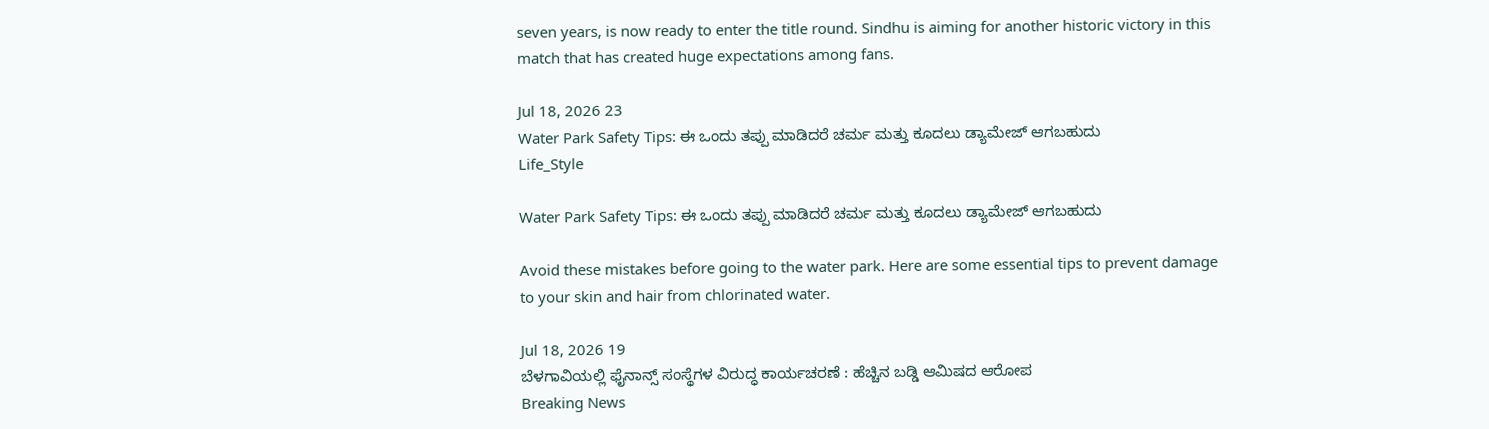seven years, is now ready to enter the title round. Sindhu is aiming for another historic victory in this match that has created huge expectations among fans.

Jul 18, 2026 23
Water Park Safety Tips: ಈ ಒಂದು ತಪ್ಪು ಮಾಡಿದರೆ ಚರ್ಮ ಮತ್ತು ಕೂದಲು ಡ್ಯಾಮೇಜ್ ಆಗಬಹುದು
Life_Style

Water Park Safety Tips: ಈ ಒಂದು ತಪ್ಪು ಮಾಡಿದರೆ ಚರ್ಮ ಮತ್ತು ಕೂದಲು ಡ್ಯಾಮೇಜ್ ಆಗಬಹುದು

Avoid these mistakes before going to the water park. Here are some essential tips to prevent damage to your skin and hair from chlorinated water.

Jul 18, 2026 19
ಬೆಳಗಾವಿಯಲ್ಲಿ ಫೈನಾನ್ಸ್ ಸಂಸ್ಥೆಗಳ ವಿರುದ್ಧ ಕಾರ್ಯಚರಣೆ : ಹೆಚ್ಚಿನ ಬಡ್ಡಿ ಆಮಿಷದ ಆರೋಪ
Breaking News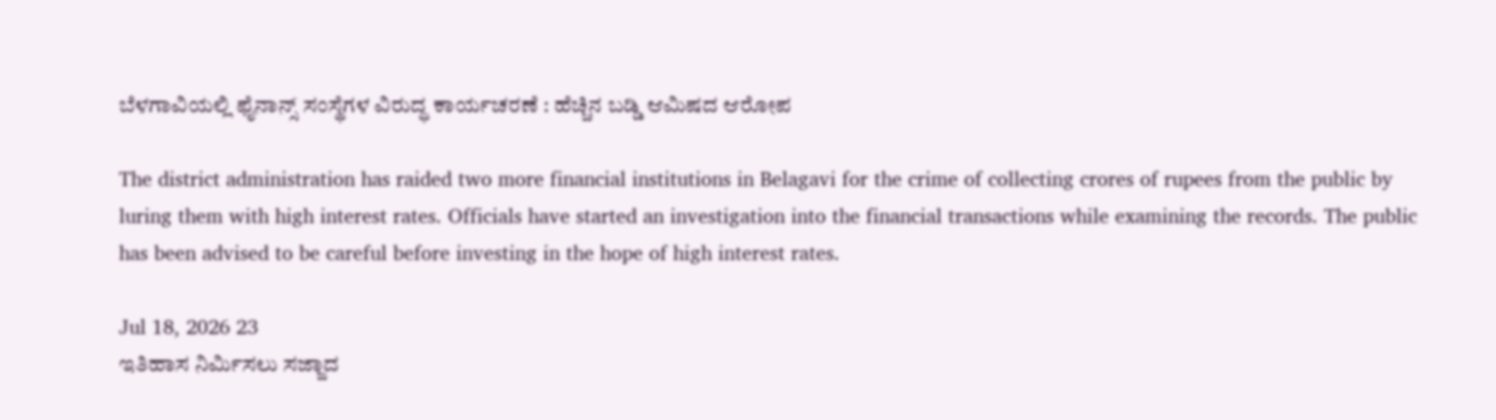ಬೆಳಗಾವಿಯಲ್ಲಿ ಫೈನಾನ್ಸ್ ಸಂಸ್ಥೆಗಳ ವಿರುದ್ಧ ಕಾರ್ಯಚರಣೆ : ಹೆಚ್ಚಿನ ಬಡ್ಡಿ ಆಮಿಷದ ಆರೋಪ

The district administration has raided two more financial institutions in Belagavi for the crime of collecting crores of rupees from the public by luring them with high interest rates. Officials have started an investigation into the financial transactions while examining the records. The public has been advised to be careful before investing in the hope of high interest rates.

Jul 18, 2026 23
ಇತಿಹಾಸ ನಿರ್ಮಿಸಲು ಸಜ್ಜಾದ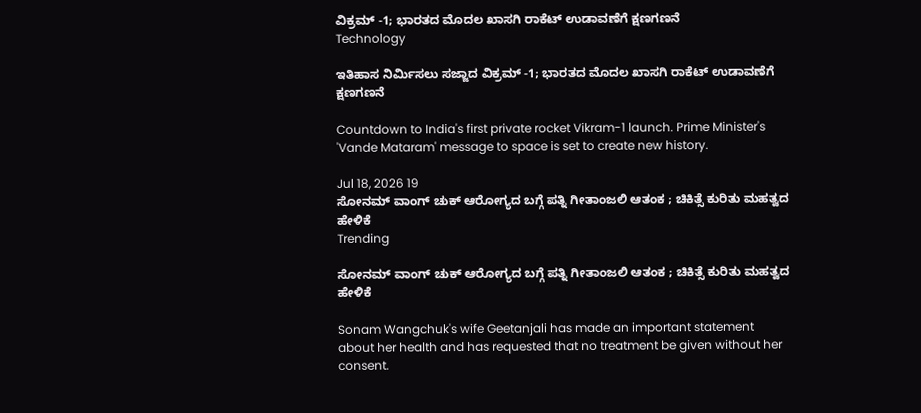ವಿಕ್ರಮ್ -1; ಭಾರತದ ಮೊದಲ ಖಾಸಗಿ ರಾಕೆಟ್ ಉಡಾವಣೆಗೆ ಕ್ಷಣಗಣನೆ
Technology

ಇತಿಹಾಸ ನಿರ್ಮಿಸಲು ಸಜ್ಜಾದ ವಿಕ್ರಮ್ -1; ಭಾರತದ ಮೊದಲ ಖಾಸಗಿ ರಾಕೆಟ್ ಉಡಾವಣೆಗೆ ಕ್ಷಣಗಣನೆ

Countdown to India's first private rocket Vikram-1 launch. Prime Minister's 'Vande Mataram' message to space is set to create new history.

Jul 18, 2026 19
ಸೋನಮ್ ವಾಂಗ್ ಚುಕ್ ಆರೋಗ್ಯದ ಬಗ್ಗೆ ಪತ್ನಿ ಗೀತಾಂಜಲಿ ಆತಂಕ ; ಚಿಕಿತ್ಸೆ ಕುರಿತು ಮಹತ್ವದ ಹೇಳಿಕೆ
Trending

ಸೋನಮ್ ವಾಂಗ್ ಚುಕ್ ಆರೋಗ್ಯದ ಬಗ್ಗೆ ಪತ್ನಿ ಗೀತಾಂಜಲಿ ಆತಂಕ ; ಚಿಕಿತ್ಸೆ ಕುರಿತು ಮಹತ್ವದ ಹೇಳಿಕೆ

Sonam Wangchuk's wife Geetanjali has made an important statement about her health and has requested that no treatment be given without her consent.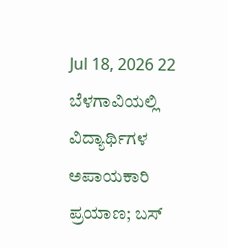Jul 18, 2026 22
ಬೆಳಗಾವಿಯಲ್ಲಿ ವಿದ್ಯಾರ್ಥಿಗಳ ಅಪಾಯಕಾರಿ ಪ್ರಯಾಣ; ಬಸ್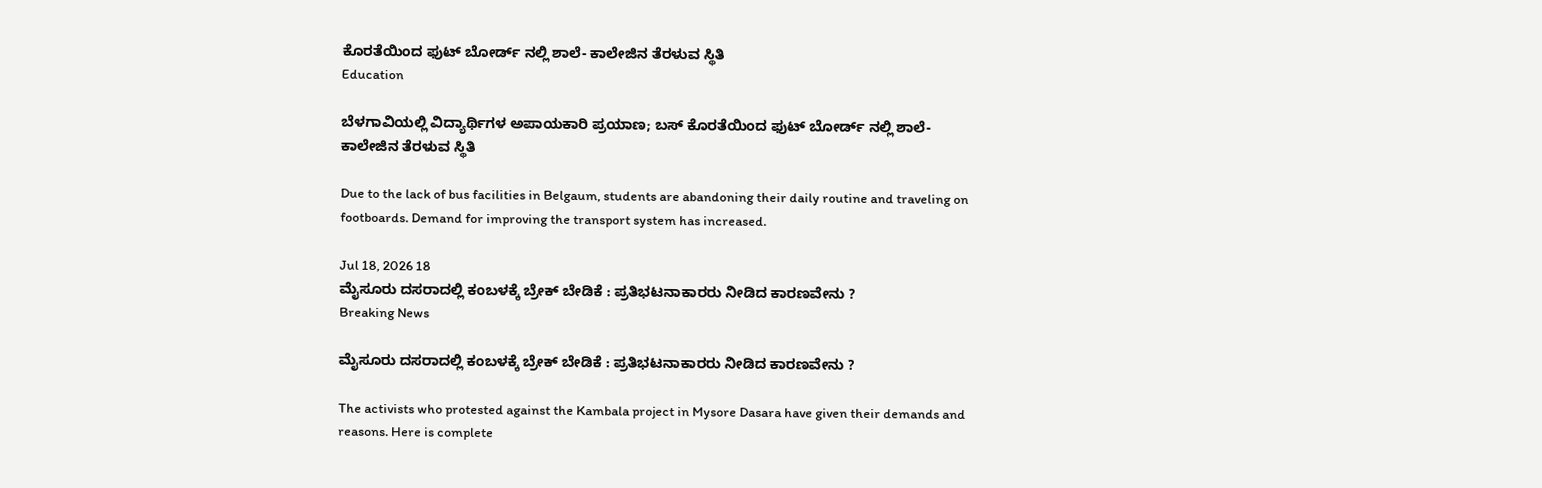ಕೊರತೆಯಿಂದ ಫುಟ್ ಬೋರ್ಡ್ ನಲ್ಲಿ ಶಾಲೆ- ಕಾಲೇಜಿನ ತೆರಳುವ ಸ್ಥಿತಿ
Education

ಬೆಳಗಾವಿಯಲ್ಲಿ ವಿದ್ಯಾರ್ಥಿಗಳ ಅಪಾಯಕಾರಿ ಪ್ರಯಾಣ; ಬಸ್ ಕೊರತೆಯಿಂದ ಫುಟ್ ಬೋರ್ಡ್ ನಲ್ಲಿ ಶಾಲೆ- ಕಾಲೇಜಿನ ತೆರಳುವ ಸ್ಥಿತಿ

Due to the lack of bus facilities in Belgaum, students are abandoning their daily routine and traveling on footboards. Demand for improving the transport system has increased.

Jul 18, 2026 18
ಮೈಸೂರು ದಸರಾದಲ್ಲಿ ಕಂಬಳಕ್ಕೆ ಬ್ರೇಕ್ ಬೇಡಿಕೆ : ಪ್ರತಿಭಟನಾಕಾರರು ನೀಡಿದ ಕಾರಣವೇನು ?
Breaking News

ಮೈಸೂರು ದಸರಾದಲ್ಲಿ ಕಂಬಳಕ್ಕೆ ಬ್ರೇಕ್ ಬೇಡಿಕೆ : ಪ್ರತಿಭಟನಾಕಾರರು ನೀಡಿದ ಕಾರಣವೇನು ?

The activists who protested against the Kambala project in Mysore Dasara have given their demands and reasons. Here is complete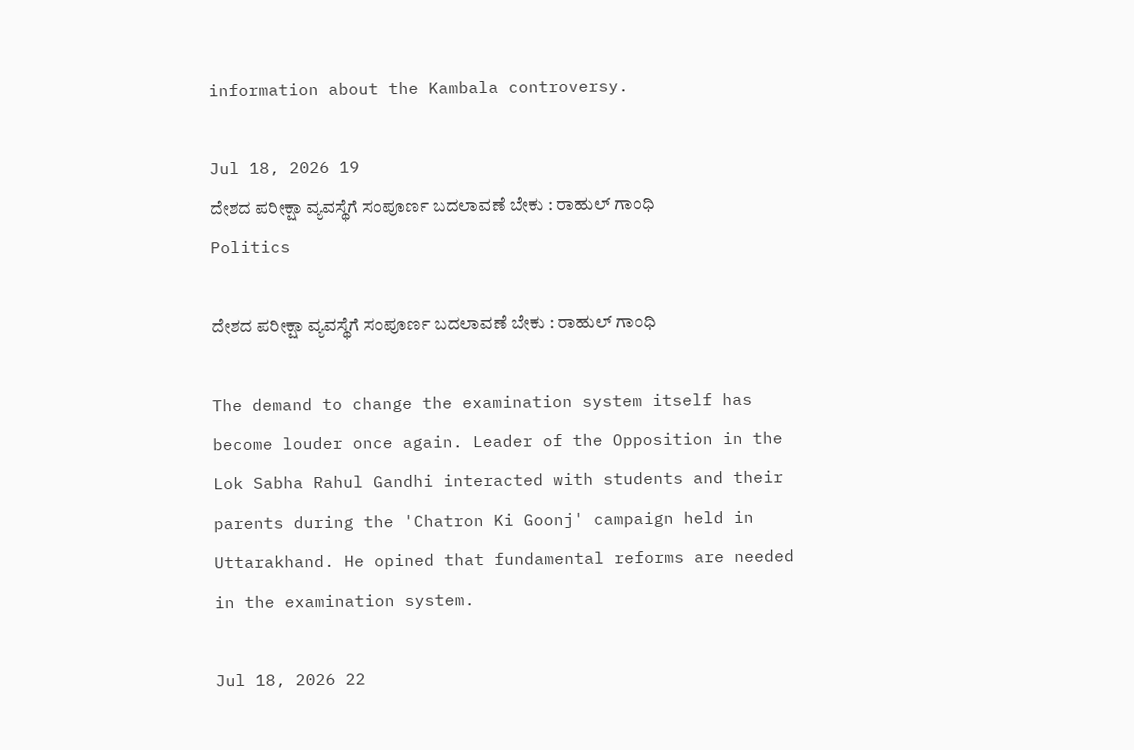information about the Kambala controversy.

Jul 18, 2026 19
ದೇಶದ ಪರೀಕ್ಷಾ ವ್ಯವಸ್ಥೆಗೆ ಸಂಪೂರ್ಣ ಬದಲಾವಣೆ ಬೇಕು : ರಾಹುಲ್ ಗಾಂಧಿ
Politics

ದೇಶದ ಪರೀಕ್ಷಾ ವ್ಯವಸ್ಥೆಗೆ ಸಂಪೂರ್ಣ ಬದಲಾವಣೆ ಬೇಕು : ರಾಹುಲ್ ಗಾಂಧಿ

The demand to change the examination system itself has become louder once again. Leader of the Opposition in the Lok Sabha Rahul Gandhi interacted with students and their parents during the 'Chatron Ki Goonj' campaign held in Uttarakhand. He opined that fundamental reforms are needed in the examination system.

Jul 18, 2026 22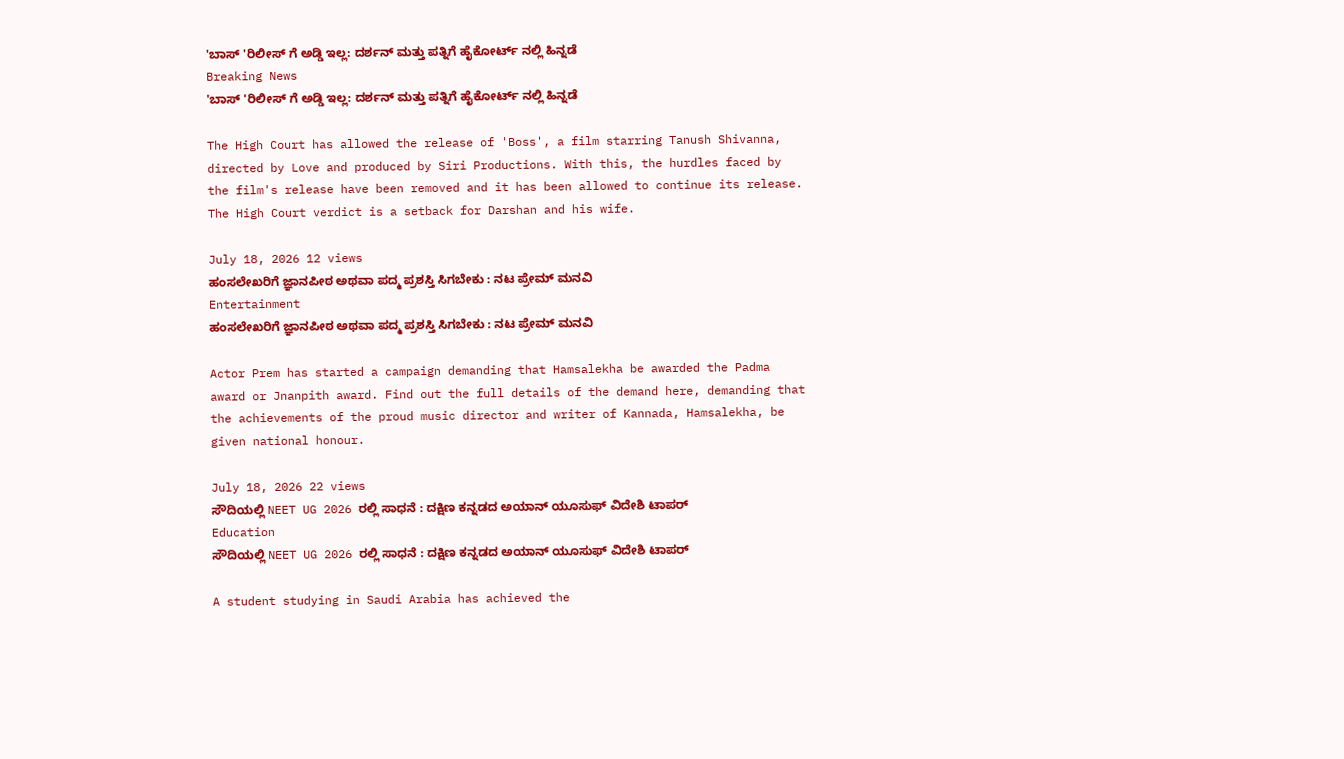'ಬಾಸ್ 'ರಿಲೀಸ್ ಗೆ ಅಡ್ಡಿ ಇಲ್ಲ: ದರ್ಶನ್ ಮತ್ತು ಪತ್ನಿಗೆ ಹೈಕೋರ್ಟ್ ನಲ್ಲಿ ಹಿನ್ನಡೆ
Breaking News
'ಬಾಸ್ 'ರಿಲೀಸ್ ಗೆ ಅಡ್ಡಿ ಇಲ್ಲ: ದರ್ಶನ್ ಮತ್ತು ಪತ್ನಿಗೆ ಹೈಕೋರ್ಟ್ ನಲ್ಲಿ ಹಿನ್ನಡೆ

The High Court has allowed the release of 'Boss', a film starring Tanush Shivanna, directed by Love and produced by Siri Productions. With this, the hurdles faced by the film's release have been removed and it has been allowed to continue its release. The High Court verdict is a setback for Darshan and his wife.

July 18, 2026 12 views
ಹಂಸಲೇಖರಿಗೆ ಜ್ಞಾನಪೀಠ ಅಥವಾ ಪದ್ಮ ಪ್ರಶಸ್ತಿ ಸಿಗಬೇಕು : ನಟ ಪ್ರೇಮ್ ಮನವಿ
Entertainment
ಹಂಸಲೇಖರಿಗೆ ಜ್ಞಾನಪೀಠ ಅಥವಾ ಪದ್ಮ ಪ್ರಶಸ್ತಿ ಸಿಗಬೇಕು : ನಟ ಪ್ರೇಮ್ ಮನವಿ

Actor Prem has started a campaign demanding that Hamsalekha be awarded the Padma award or Jnanpith award. Find out the full details of the demand here, demanding that the achievements of the proud music director and writer of Kannada, Hamsalekha, be given national honour.

July 18, 2026 22 views
ಸೌದಿಯಲ್ಲಿ NEET UG 2026 ರಲ್ಲಿ ಸಾಧನೆ : ದಕ್ಷಿಣ ಕನ್ನಡದ ಅಯಾನ್ ಯೂಸುಫ್ ವಿದೇಶಿ ಟಾಪರ್
Education
ಸೌದಿಯಲ್ಲಿ NEET UG 2026 ರಲ್ಲಿ ಸಾಧನೆ : ದಕ್ಷಿಣ ಕನ್ನಡದ ಅಯಾನ್ ಯೂಸುಫ್ ವಿದೇಶಿ ಟಾಪರ್

A student studying in Saudi Arabia has achieved the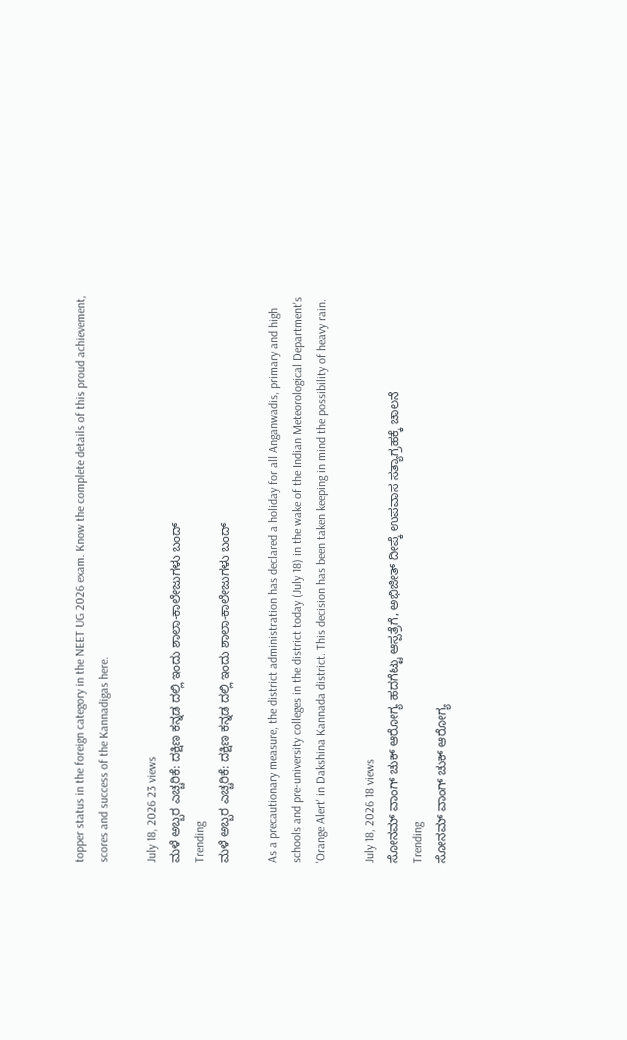topper status in the foreign category in the NEET UG 2026 exam. Know the complete details of this proud achievement, scores and success of the Kannadigas here.

July 18, 2026 23 views
ಮಳೆ ಅಬ್ಬರ ಎಚ್ಚರಿಕೆ: ದಕ್ಷಿಣ ಕನ್ನಡ ದಲ್ಲಿ ಇಂದು ಶಾಲಾ-ಕಾಲೇಜುಗಳು ಬಂದ್
Trending
ಮಳೆ ಅಬ್ಬರ ಎಚ್ಚರಿಕೆ: ದಕ್ಷಿಣ ಕನ್ನಡ ದಲ್ಲಿ ಇಂದು ಶಾಲಾ-ಕಾಲೇಜುಗಳು ಬಂದ್

As a precautionary measure, the district administration has declared a holiday for all Anganwadis, primary and high schools and pre-university colleges in the district today (July 18) in the wake of the Indian Meteorological Department's 'Orange Alert' in Dakshina Kannada district. This decision has been taken keeping in mind the possibility of heavy rain.

July 18, 2026 18 views
ಸೋನಮ್ ವಾಂಗ್ ಚುಕ್ ಆರೋಗ್ಯ ಹದಗೆಟ್ಟು ಆಸ್ಪತ್ರೆಗೆ, ಅಭಿಜೀತ್ ದೀಪ್ಕೆ ಉಪವಾಸ ಸತ್ಯಾಗ್ರಹಕ್ಕೆ ಚಾಲನೆ
Trending
ಸೋನಮ್ ವಾಂಗ್ ಚುಕ್ ಆರೋಗ್ಯ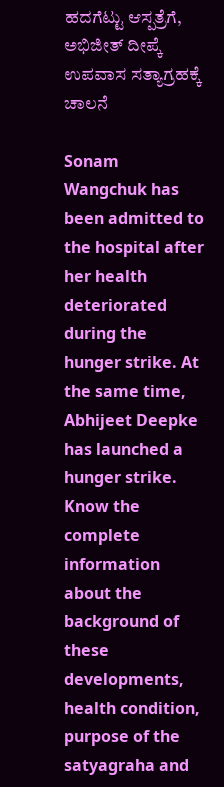ಹದಗೆಟ್ಟು ಆಸ್ಪತ್ರೆಗೆ, ಅಭಿಜೀತ್ ದೀಪ್ಕೆ ಉಪವಾಸ ಸತ್ಯಾಗ್ರಹಕ್ಕೆ ಚಾಲನೆ

Sonam Wangchuk has been admitted to the hospital after her health deteriorated during the hunger strike. At the same time, Abhijeet Deepke has launched a hunger strike. Know the complete information about the background of these developments, health condition, purpose of the satyagraha and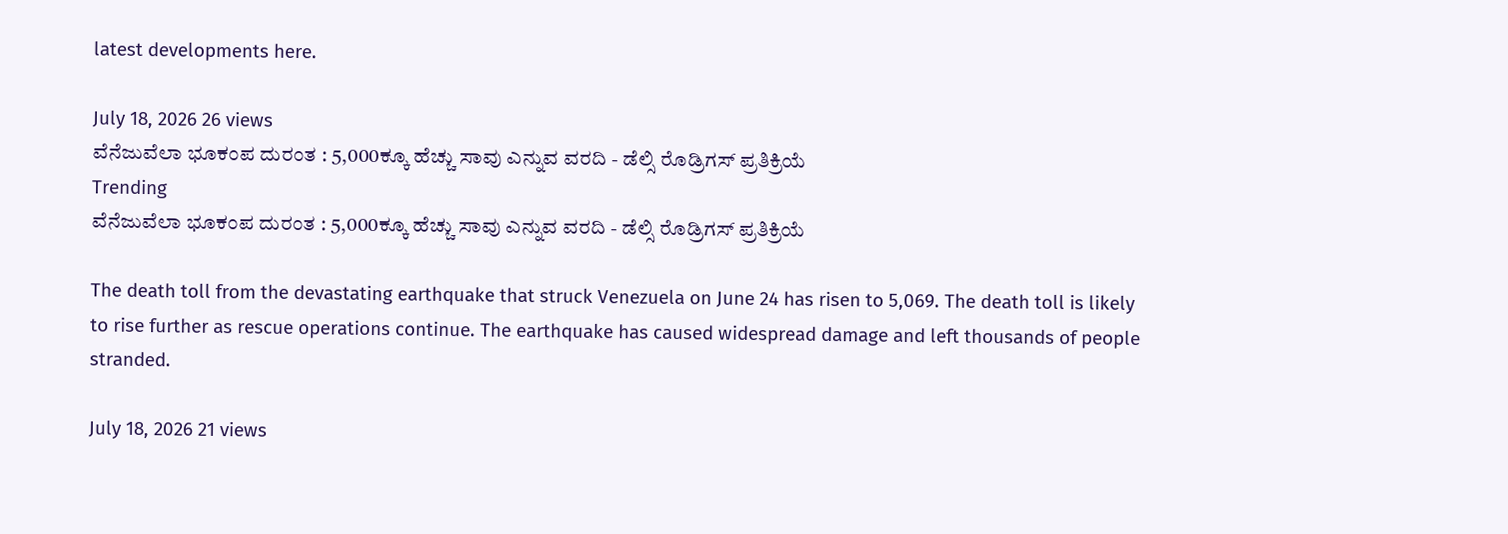latest developments here.

July 18, 2026 26 views
ವೆನೆಜುವೆಲಾ ಭೂಕಂಪ ದುರಂತ : 5,000ಕ್ಕೂ ಹೆಚ್ಚು ಸಾವು ಎನ್ನುವ ವರದಿ - ಡೆಲ್ಸಿ ರೊಡ್ರಿಗಸ್ ಪ್ರತಿಕ್ರಿಯೆ
Trending
ವೆನೆಜುವೆಲಾ ಭೂಕಂಪ ದುರಂತ : 5,000ಕ್ಕೂ ಹೆಚ್ಚು ಸಾವು ಎನ್ನುವ ವರದಿ - ಡೆಲ್ಸಿ ರೊಡ್ರಿಗಸ್ ಪ್ರತಿಕ್ರಿಯೆ

The death toll from the devastating earthquake that struck Venezuela on June 24 has risen to 5,069. The death toll is likely to rise further as rescue operations continue. The earthquake has caused widespread damage and left thousands of people stranded.

July 18, 2026 21 views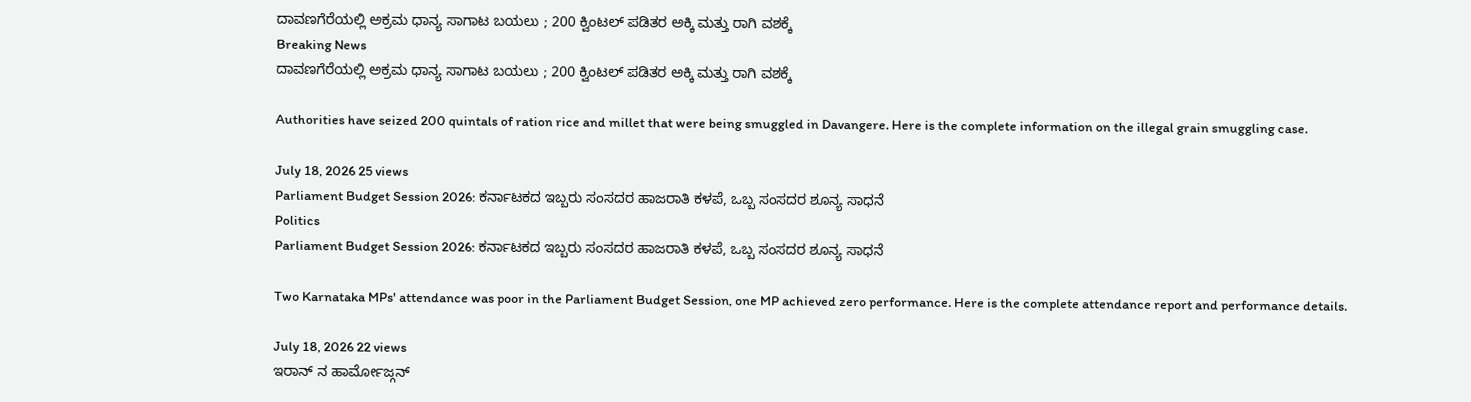ದಾವಣಗೆರೆಯಲ್ಲಿ ಅಕ್ರಮ ಧಾನ್ಯ ಸಾಗಾಟ ಬಯಲು ; 200 ಕ್ವಿಂಟಲ್ ಪಡಿತರ ಅಕ್ಕಿ ಮತ್ತು ರಾಗಿ ವಶಕ್ಕೆ
Breaking News
ದಾವಣಗೆರೆಯಲ್ಲಿ ಅಕ್ರಮ ಧಾನ್ಯ ಸಾಗಾಟ ಬಯಲು ; 200 ಕ್ವಿಂಟಲ್ ಪಡಿತರ ಅಕ್ಕಿ ಮತ್ತು ರಾಗಿ ವಶಕ್ಕೆ

Authorities have seized 200 quintals of ration rice and millet that were being smuggled in Davangere. Here is the complete information on the illegal grain smuggling case.

July 18, 2026 25 views
Parliament Budget Session 2026: ಕರ್ನಾಟಕದ ಇಬ್ಬರು ಸಂಸದರ ಹಾಜರಾತಿ ಕಳಪೆ, ಒಬ್ಬ ಸಂಸದರ ಶೂನ್ಯ ಸಾಧನೆ
Politics
Parliament Budget Session 2026: ಕರ್ನಾಟಕದ ಇಬ್ಬರು ಸಂಸದರ ಹಾಜರಾತಿ ಕಳಪೆ, ಒಬ್ಬ ಸಂಸದರ ಶೂನ್ಯ ಸಾಧನೆ

Two Karnataka MPs' attendance was poor in the Parliament Budget Session, one MP achieved zero performance. Here is the complete attendance report and performance details.

July 18, 2026 22 views
ಇರಾನ್ ನ ಹಾರ್ಮೋಜ್ಗನ್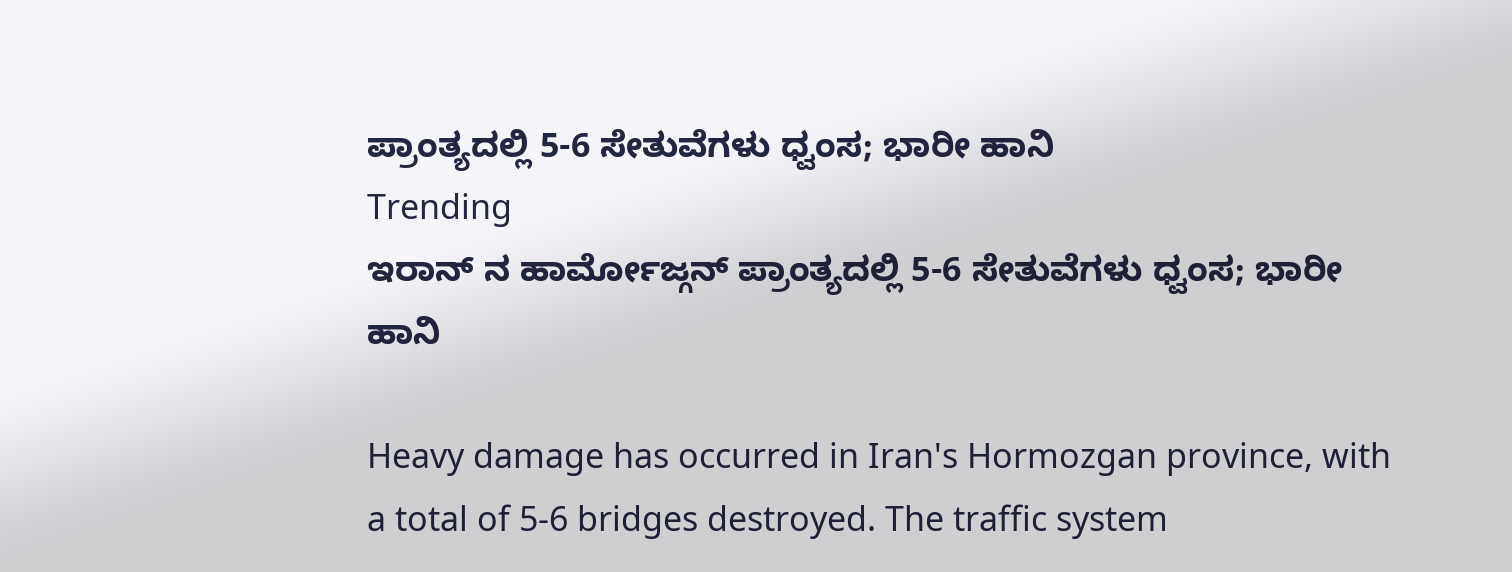ಪ್ರಾಂತ್ಯದಲ್ಲಿ 5-6 ಸೇತುವೆಗಳು ಧ್ವಂಸ; ಭಾರೀ ಹಾನಿ
Trending
ಇರಾನ್ ನ ಹಾರ್ಮೋಜ್ಗನ್ ಪ್ರಾಂತ್ಯದಲ್ಲಿ 5-6 ಸೇತುವೆಗಳು ಧ್ವಂಸ; ಭಾರೀ ಹಾನಿ

Heavy damage has occurred in Iran's Hormozgan province, with a total of 5-6 bridges destroyed. The traffic system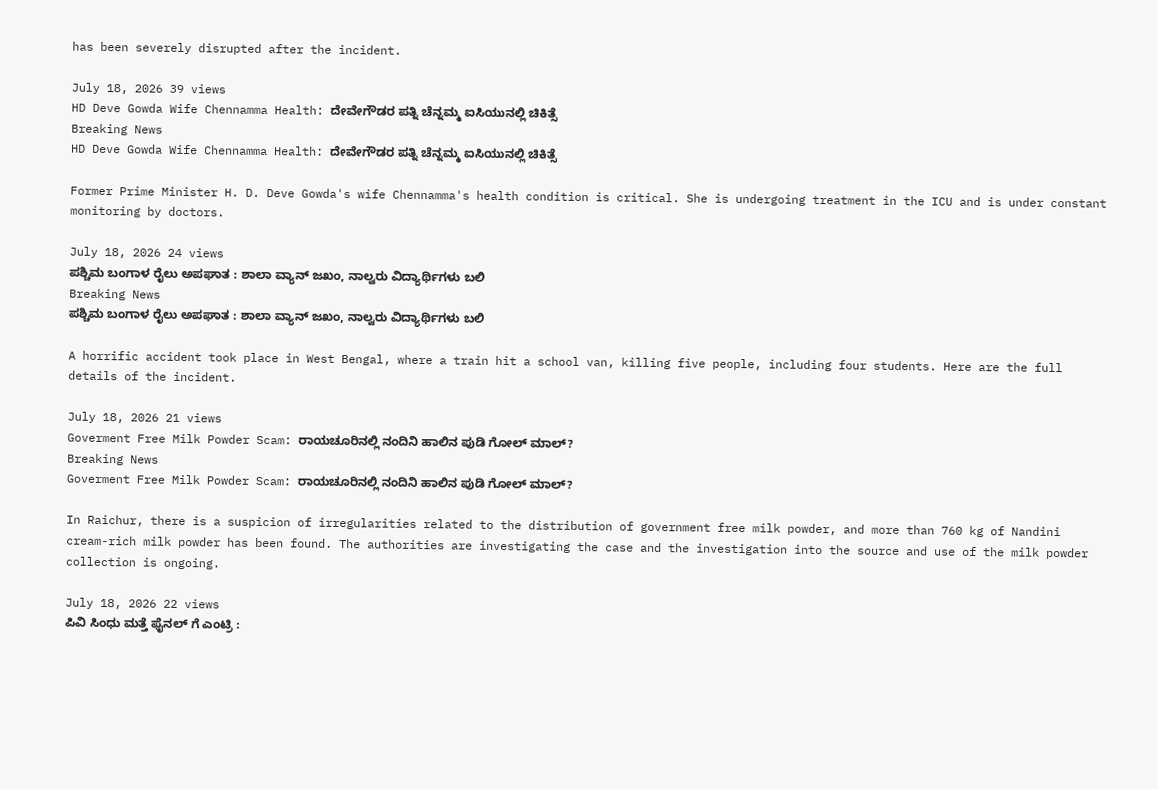has been severely disrupted after the incident.

July 18, 2026 39 views
HD Deve Gowda Wife Chennamma Health: ದೇವೇಗೌಡರ ಪತ್ನಿ ಚೆನ್ನಮ್ಮ ಐಸಿಯುನಲ್ಲಿ ಚಿಕಿತ್ಸೆ
Breaking News
HD Deve Gowda Wife Chennamma Health: ದೇವೇಗೌಡರ ಪತ್ನಿ ಚೆನ್ನಮ್ಮ ಐಸಿಯುನಲ್ಲಿ ಚಿಕಿತ್ಸೆ

Former Prime Minister H. D. Deve Gowda's wife Chennamma's health condition is critical. She is undergoing treatment in the ICU and is under constant monitoring by doctors.

July 18, 2026 24 views
ಪಶ್ಚಿಮ ಬಂಗಾಳ ರೈಲು ಅಪಘಾತ : ಶಾಲಾ ವ್ಯಾನ್ ಜಖಂ, ನಾಲ್ವರು ವಿದ್ಯಾರ್ಥಿಗಳು ಬಲಿ
Breaking News
ಪಶ್ಚಿಮ ಬಂಗಾಳ ರೈಲು ಅಪಘಾತ : ಶಾಲಾ ವ್ಯಾನ್ ಜಖಂ, ನಾಲ್ವರು ವಿದ್ಯಾರ್ಥಿಗಳು ಬಲಿ

A horrific accident took place in West Bengal, where a train hit a school van, killing five people, including four students. Here are the full details of the incident.

July 18, 2026 21 views
Goverment Free Milk Powder Scam: ರಾಯಚೂರಿನಲ್ಲಿ ನಂದಿನಿ ಹಾಲಿನ ಪುಡಿ ಗೋಲ್ ಮಾಲ್?
Breaking News
Goverment Free Milk Powder Scam: ರಾಯಚೂರಿನಲ್ಲಿ ನಂದಿನಿ ಹಾಲಿನ ಪುಡಿ ಗೋಲ್ ಮಾಲ್?

In Raichur, there is a suspicion of irregularities related to the distribution of government free milk powder, and more than 760 kg of Nandini cream-rich milk powder has been found. The authorities are investigating the case and the investigation into the source and use of the milk powder collection is ongoing.

July 18, 2026 22 views
ಪಿವಿ ಸಿಂಧು ಮತ್ತೆ ಫೈನಲ್ ಗೆ ಎಂಟ್ರಿ :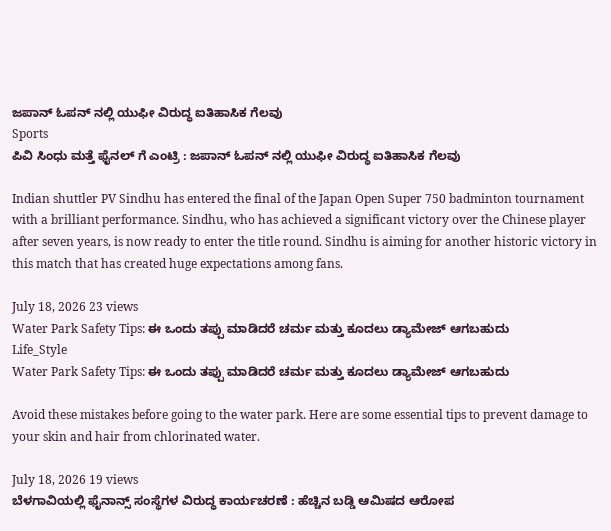ಜಪಾನ್ ಓಪನ್ ನಲ್ಲಿ ಯುಫೀ ವಿರುದ್ಧ ಐತಿಹಾಸಿಕ ಗೆಲವು
Sports
ಪಿವಿ ಸಿಂಧು ಮತ್ತೆ ಫೈನಲ್ ಗೆ ಎಂಟ್ರಿ : ಜಪಾನ್ ಓಪನ್ ನಲ್ಲಿ ಯುಫೀ ವಿರುದ್ಧ ಐತಿಹಾಸಿಕ ಗೆಲವು

Indian shuttler PV Sindhu has entered the final of the Japan Open Super 750 badminton tournament with a brilliant performance. Sindhu, who has achieved a significant victory over the Chinese player after seven years, is now ready to enter the title round. Sindhu is aiming for another historic victory in this match that has created huge expectations among fans.

July 18, 2026 23 views
Water Park Safety Tips: ಈ ಒಂದು ತಪ್ಪು ಮಾಡಿದರೆ ಚರ್ಮ ಮತ್ತು ಕೂದಲು ಡ್ಯಾಮೇಜ್ ಆಗಬಹುದು
Life_Style
Water Park Safety Tips: ಈ ಒಂದು ತಪ್ಪು ಮಾಡಿದರೆ ಚರ್ಮ ಮತ್ತು ಕೂದಲು ಡ್ಯಾಮೇಜ್ ಆಗಬಹುದು

Avoid these mistakes before going to the water park. Here are some essential tips to prevent damage to your skin and hair from chlorinated water.

July 18, 2026 19 views
ಬೆಳಗಾವಿಯಲ್ಲಿ ಫೈನಾನ್ಸ್ ಸಂಸ್ಥೆಗಳ ವಿರುದ್ಧ ಕಾರ್ಯಚರಣೆ : ಹೆಚ್ಚಿನ ಬಡ್ಡಿ ಆಮಿಷದ ಆರೋಪ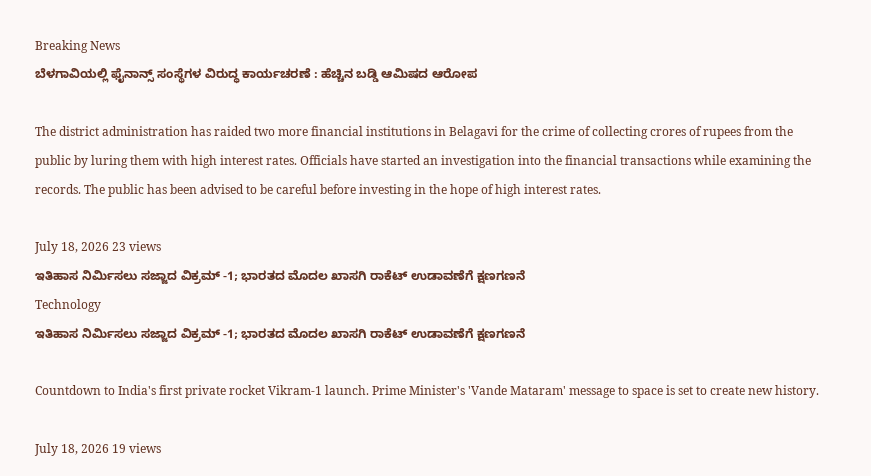Breaking News
ಬೆಳಗಾವಿಯಲ್ಲಿ ಫೈನಾನ್ಸ್ ಸಂಸ್ಥೆಗಳ ವಿರುದ್ಧ ಕಾರ್ಯಚರಣೆ : ಹೆಚ್ಚಿನ ಬಡ್ಡಿ ಆಮಿಷದ ಆರೋಪ

The district administration has raided two more financial institutions in Belagavi for the crime of collecting crores of rupees from the public by luring them with high interest rates. Officials have started an investigation into the financial transactions while examining the records. The public has been advised to be careful before investing in the hope of high interest rates.

July 18, 2026 23 views
ಇತಿಹಾಸ ನಿರ್ಮಿಸಲು ಸಜ್ಜಾದ ವಿಕ್ರಮ್ -1; ಭಾರತದ ಮೊದಲ ಖಾಸಗಿ ರಾಕೆಟ್ ಉಡಾವಣೆಗೆ ಕ್ಷಣಗಣನೆ
Technology
ಇತಿಹಾಸ ನಿರ್ಮಿಸಲು ಸಜ್ಜಾದ ವಿಕ್ರಮ್ -1; ಭಾರತದ ಮೊದಲ ಖಾಸಗಿ ರಾಕೆಟ್ ಉಡಾವಣೆಗೆ ಕ್ಷಣಗಣನೆ

Countdown to India's first private rocket Vikram-1 launch. Prime Minister's 'Vande Mataram' message to space is set to create new history.

July 18, 2026 19 views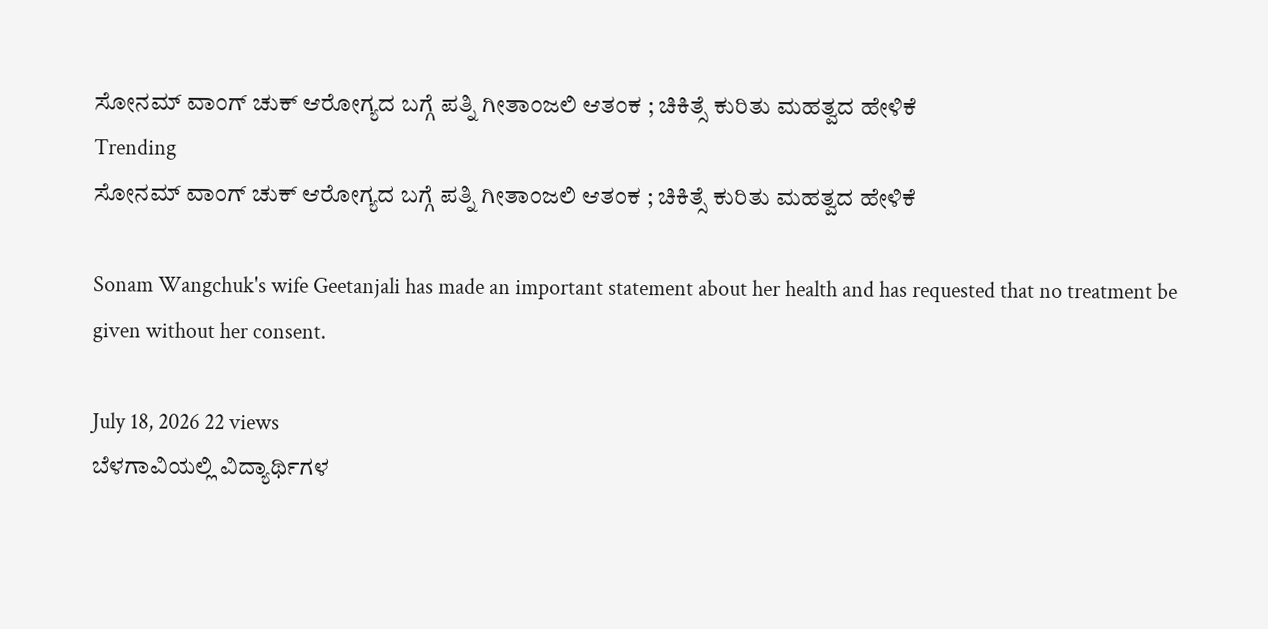ಸೋನಮ್ ವಾಂಗ್ ಚುಕ್ ಆರೋಗ್ಯದ ಬಗ್ಗೆ ಪತ್ನಿ ಗೀತಾಂಜಲಿ ಆತಂಕ ; ಚಿಕಿತ್ಸೆ ಕುರಿತು ಮಹತ್ವದ ಹೇಳಿಕೆ
Trending
ಸೋನಮ್ ವಾಂಗ್ ಚುಕ್ ಆರೋಗ್ಯದ ಬಗ್ಗೆ ಪತ್ನಿ ಗೀತಾಂಜಲಿ ಆತಂಕ ; ಚಿಕಿತ್ಸೆ ಕುರಿತು ಮಹತ್ವದ ಹೇಳಿಕೆ

Sonam Wangchuk's wife Geetanjali has made an important statement about her health and has requested that no treatment be given without her consent.

July 18, 2026 22 views
ಬೆಳಗಾವಿಯಲ್ಲಿ ವಿದ್ಯಾರ್ಥಿಗಳ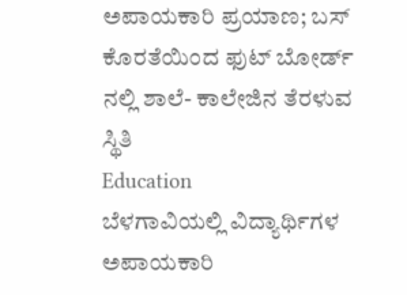ಅಪಾಯಕಾರಿ ಪ್ರಯಾಣ; ಬಸ್ ಕೊರತೆಯಿಂದ ಫುಟ್ ಬೋರ್ಡ್ ನಲ್ಲಿ ಶಾಲೆ- ಕಾಲೇಜಿನ ತೆರಳುವ ಸ್ಥಿತಿ
Education
ಬೆಳಗಾವಿಯಲ್ಲಿ ವಿದ್ಯಾರ್ಥಿಗಳ ಅಪಾಯಕಾರಿ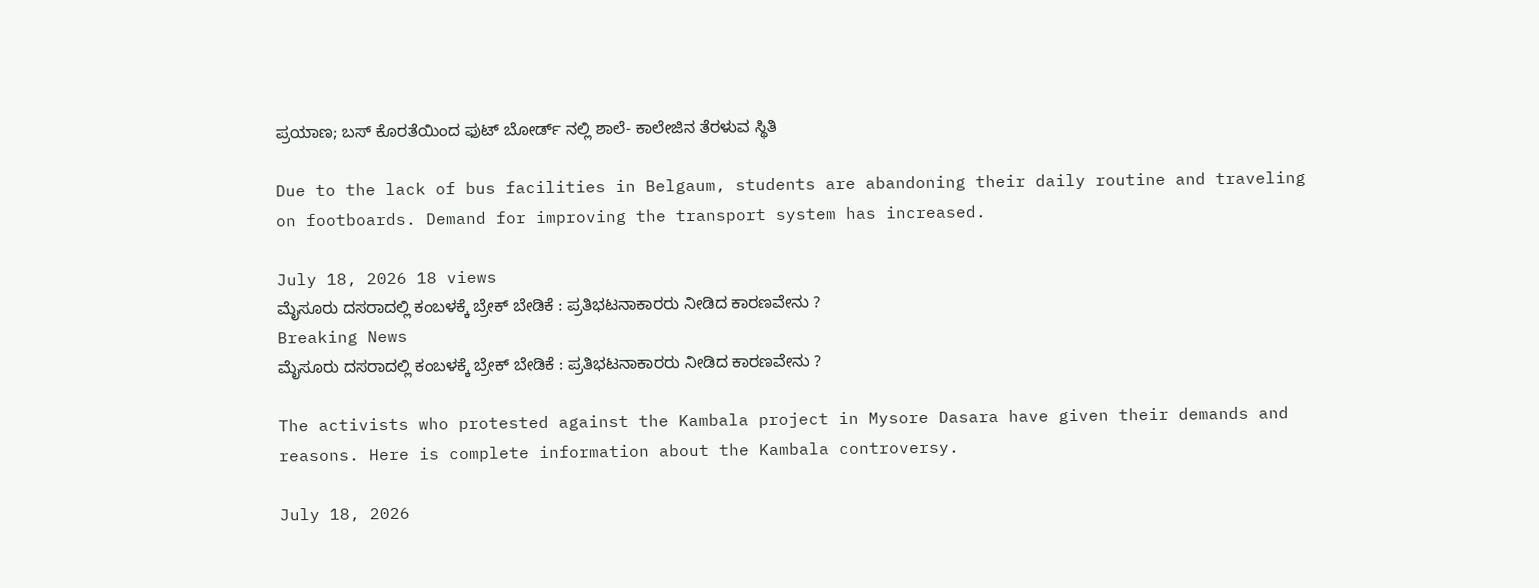ಪ್ರಯಾಣ; ಬಸ್ ಕೊರತೆಯಿಂದ ಫುಟ್ ಬೋರ್ಡ್ ನಲ್ಲಿ ಶಾಲೆ- ಕಾಲೇಜಿನ ತೆರಳುವ ಸ್ಥಿತಿ

Due to the lack of bus facilities in Belgaum, students are abandoning their daily routine and traveling on footboards. Demand for improving the transport system has increased.

July 18, 2026 18 views
ಮೈಸೂರು ದಸರಾದಲ್ಲಿ ಕಂಬಳಕ್ಕೆ ಬ್ರೇಕ್ ಬೇಡಿಕೆ : ಪ್ರತಿಭಟನಾಕಾರರು ನೀಡಿದ ಕಾರಣವೇನು ?
Breaking News
ಮೈಸೂರು ದಸರಾದಲ್ಲಿ ಕಂಬಳಕ್ಕೆ ಬ್ರೇಕ್ ಬೇಡಿಕೆ : ಪ್ರತಿಭಟನಾಕಾರರು ನೀಡಿದ ಕಾರಣವೇನು ?

The activists who protested against the Kambala project in Mysore Dasara have given their demands and reasons. Here is complete information about the Kambala controversy.

July 18, 2026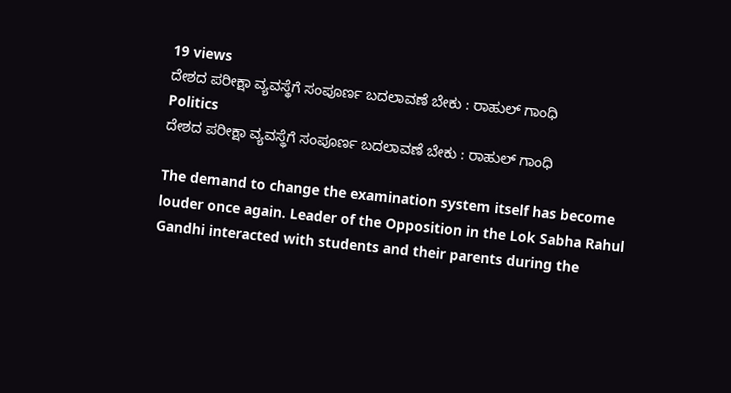19 views
ದೇಶದ ಪರೀಕ್ಷಾ ವ್ಯವಸ್ಥೆಗೆ ಸಂಪೂರ್ಣ ಬದಲಾವಣೆ ಬೇಕು : ರಾಹುಲ್ ಗಾಂಧಿ
Politics
ದೇಶದ ಪರೀಕ್ಷಾ ವ್ಯವಸ್ಥೆಗೆ ಸಂಪೂರ್ಣ ಬದಲಾವಣೆ ಬೇಕು : ರಾಹುಲ್ ಗಾಂಧಿ

The demand to change the examination system itself has become louder once again. Leader of the Opposition in the Lok Sabha Rahul Gandhi interacted with students and their parents during the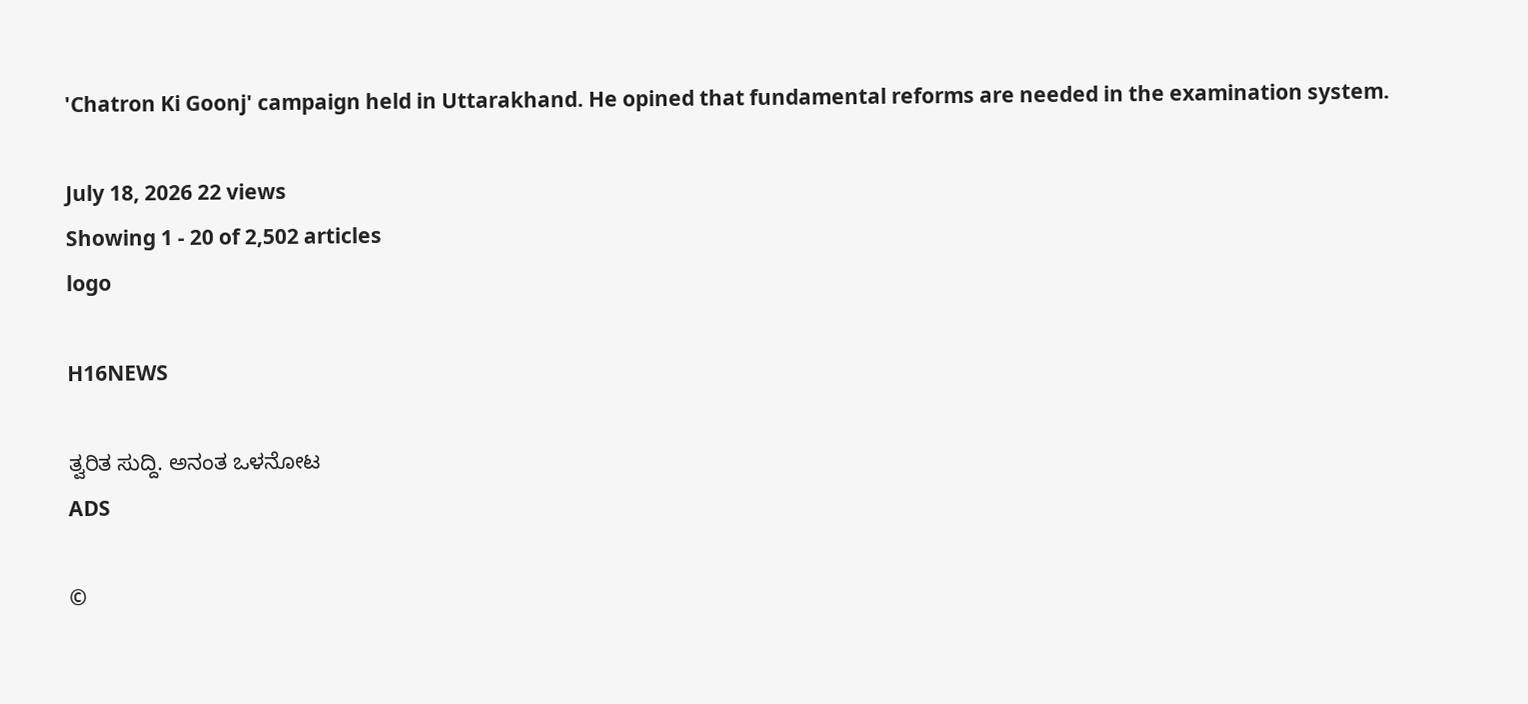'Chatron Ki Goonj' campaign held in Uttarakhand. He opined that fundamental reforms are needed in the examination system.

July 18, 2026 22 views
Showing 1 - 20 of 2,502 articles
logo

H16NEWS

ತ್ವರಿತ ಸುದ್ದಿ. ಅನಂತ ಒಳನೋಟ
ADS

©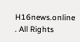H16news.online . All Rights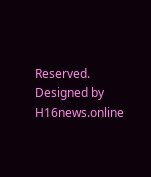Reserved. Designed by H16news.online